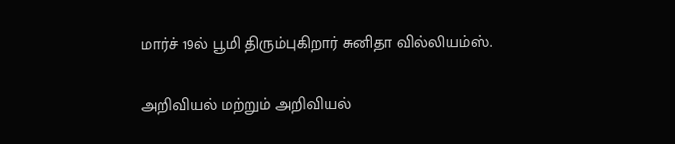மார்ச் 19ல் பூமி திரும்புகிறார் சுனிதா வில்லியம்ஸ்.

அறிவியல் மற்றும் அறிவியல்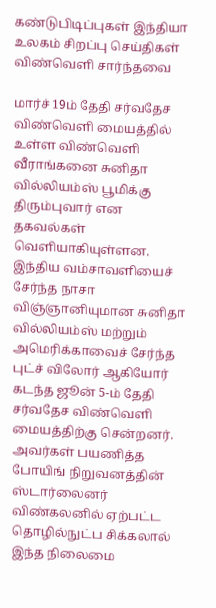கண்டுபிடிப்புகள் இந்தியா உலகம் சிறப்பு செய்திகள் விண்வெளி சார்ந்தவை

மார்ச் 19ம் தேதி சர்வதேச விண்வெளி மையத்தில் உள்ள விண்வெளி வீராங்கனை சுனிதா வில்லியம்ஸ் பூமிக்கு திரும்புவார் என தகவல்கள் வெளியாகியுள்ளன. இந்திய வம்சாவளியைச் சேர்ந்த நாசா விஞ்ஞானியுமான சுனிதா வில்லியம்ஸ் மற்றும் அமெரிக்காவைச் சேர்ந்த புட்ச் விலோர் ஆகியோர் கடந்த ஜூன் 5-ம் தேதி சர்வதேச விண்வெளி மையத்திற்கு சென்றனர். அவர்கள் பயணித்த போயிங் நிறுவனத்தின் ஸ்டார்லைனர் விண்கலனில் ஏற்பட்ட தொழில்நுட்ப சிக்கலால் இந்த நிலைமை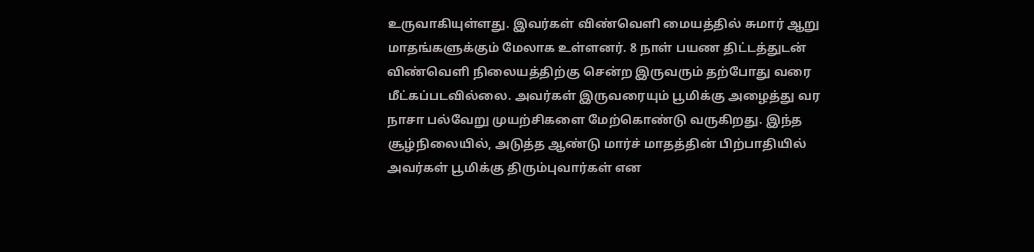உருவாகியுள்ளது. இவர்கள் விண்வெளி மையத்தில் சுமார் ஆறு மாதங்களுக்கும் மேலாக உள்ளனர். 8 நாள் பயண திட்டத்துடன் விண்வெளி நிலையத்திற்கு சென்ற இருவரும் தற்போது வரை மீட்கப்படவில்லை. அவர்கள் இருவரையும் பூமிக்கு அழைத்து வர நாசா பல்வேறு முயற்சிகளை மேற்கொண்டு வருகிறது. இந்த சூழ்நிலையில், அடுத்த ஆண்டு மார்ச் மாதத்தின் பிற்பாதியில் அவர்கள் பூமிக்கு திரும்புவார்கள் என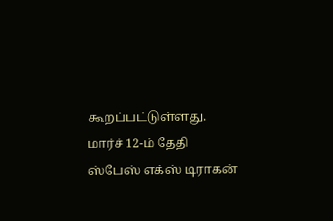கூறப்பட்டுள்ளது. மார்ச் 12-ம் தேதி ஸ்பேஸ் எக்ஸ் டிராகன்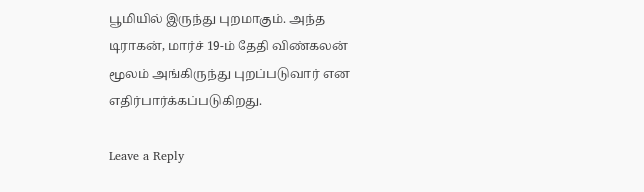பூமியில் இருந்து புறமாகும். அந்த டிராகன், மார்ச் 19-ம் தேதி விண்கலன் மூலம் அங்கிருந்து புறப்படுவார் என எதிர்பார்க்கப்படுகிறது.

Leave a Reply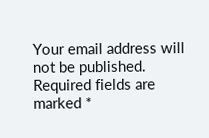Your email address will not be published. Required fields are marked *